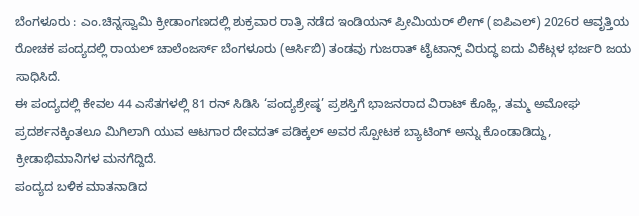ಬೆಂಗಳೂರು : ಎಂ.ಚಿನ್ನಸ್ವಾಮಿ ಕ್ರೀಡಾಂಗಣದಲ್ಲಿ ಶುಕ್ರವಾರ ರಾತ್ರಿ ನಡೆದ ಇಂಡಿಯನ್ ಪ್ರೀಮಿಯರ್ ಲೀಗ್ (ಐಪಿಎಲ್) 2026ರ ಆವೃತ್ತಿಯ ರೋಚಕ ಪಂದ್ಯದಲ್ಲಿ ರಾಯಲ್ ಚಾಲೆಂಜರ್ಸ್ ಬೆಂಗಳೂರು (ಆರ್ಸಿಬಿ) ತಂಡವು ಗುಜರಾತ್ ಟೈಟಾನ್ಸ್ ವಿರುದ್ಧ ಐದು ವಿಕೆಟ್ಗಳ ಭರ್ಜರಿ ಜಯ ಸಾಧಿಸಿದೆ.
ಈ ಪಂದ್ಯದಲ್ಲಿ ಕೇವಲ 44 ಎಸೆತಗಳಲ್ಲಿ 81 ರನ್ ಸಿಡಿಸಿ ‘ಪಂದ್ಯಶ್ರೇಷ್ಠ’ ಪ್ರಶಸ್ತಿಗೆ ಭಾಜನರಾದ ವಿರಾಟ್ ಕೊಹ್ಲಿ, ತಮ್ಮ ಅಮೋಘ ಪ್ರದರ್ಶನಕ್ಕಿಂತಲೂ ಮಿಗಿಲಾಗಿ ಯುವ ಆಟಗಾರ ದೇವದತ್ ಪಡಿಕ್ಕಲ್ ಅವರ ಸ್ಪೋಟಕ ಬ್ಯಾಟಿಂಗ್ ಅನ್ನು ಕೊಂಡಾಡಿದ್ದು, ಕ್ರೀಡಾಭಿಮಾನಿಗಳ ಮನಗೆದ್ದಿದೆ.
ಪಂದ್ಯದ ಬಳಿಕ ಮಾತನಾಡಿದ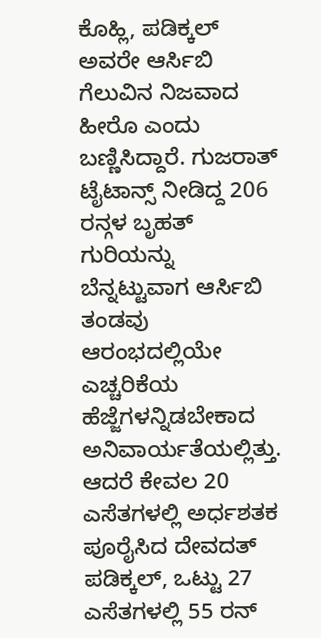ಕೊಹ್ಲಿ, ಪಡಿಕ್ಕಲ್ ಅವರೇ ಆರ್ಸಿಬಿ ಗೆಲುವಿನ ನಿಜವಾದ ಹೀರೊ ಎಂದು ಬಣ್ಣಿಸಿದ್ದಾರೆ. ಗುಜರಾತ್ ಟೈಟಾನ್ಸ್ ನೀಡಿದ್ದ 206 ರನ್ಗಳ ಬೃಹತ್ ಗುರಿಯನ್ನು ಬೆನ್ನಟ್ಟುವಾಗ ಆರ್ಸಿಬಿ ತಂಡವು ಆರಂಭದಲ್ಲಿಯೇ ಎಚ್ಚರಿಕೆಯ ಹೆಜ್ಜೆಗಳನ್ನಿಡಬೇಕಾದ ಅನಿವಾರ್ಯತೆಯಲ್ಲಿತ್ತು. ಆದರೆ ಕೇವಲ 20 ಎಸೆತಗಳಲ್ಲಿ ಅರ್ಧಶತಕ ಪೂರೈಸಿದ ದೇವದತ್ ಪಡಿಕ್ಕಲ್, ಒಟ್ಟು 27 ಎಸೆತಗಳಲ್ಲಿ 55 ರನ್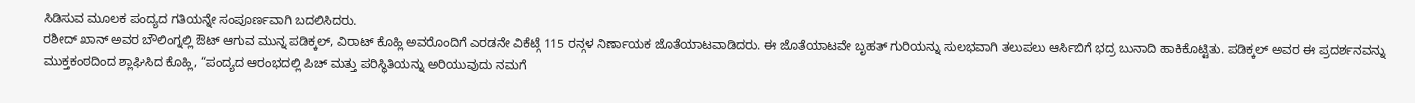ಸಿಡಿಸುವ ಮೂಲಕ ಪಂದ್ಯದ ಗತಿಯನ್ನೇ ಸಂಪೂರ್ಣವಾಗಿ ಬದಲಿಸಿದರು.
ರಶೀದ್ ಖಾನ್ ಅವರ ಬೌಲಿಂಗ್ನಲ್ಲಿ ಔಟ್ ಆಗುವ ಮುನ್ನ ಪಡಿಕ್ಕಲ್, ವಿರಾಟ್ ಕೊಹ್ಲಿ ಅವರೊಂದಿಗೆ ಎರಡನೇ ವಿಕೆಟ್ಗೆ 115 ರನ್ಗಳ ನಿರ್ಣಾಯಕ ಜೊತೆಯಾಟವಾಡಿದರು. ಈ ಜೊತೆಯಾಟವೇ ಬೃಹತ್ ಗುರಿಯನ್ನು ಸುಲಭವಾಗಿ ತಲುಪಲು ಆರ್ಸಿಬಿಗೆ ಭದ್ರ ಬುನಾದಿ ಹಾಕಿಕೊಟ್ಟಿತು. ಪಡಿಕ್ಕಲ್ ಅವರ ಈ ಪ್ರದರ್ಶನವನ್ನು ಮುಕ್ತಕಂಠದಿಂದ ಶ್ಲಾಘಿಸಿದ ಕೊಹ್ಲಿ, “ಪಂದ್ಯದ ಆರಂಭದಲ್ಲಿ ಪಿಚ್ ಮತ್ತು ಪರಿಸ್ಥಿತಿಯನ್ನು ಅರಿಯುವುದು ನಮಗೆ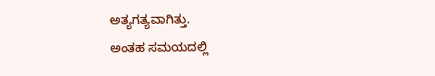ಅತ್ಯಗತ್ಯವಾಗಿತ್ತು.
ಅಂತಹ ಸಮಯದಲ್ಲಿ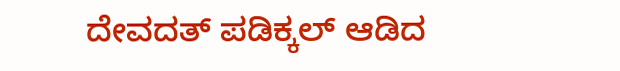ದೇವದತ್ ಪಡಿಕ್ಕಲ್ ಆಡಿದ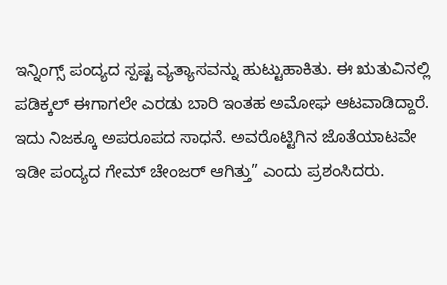ಇನ್ನಿಂಗ್ಸ್ ಪಂದ್ಯದ ಸ್ಪಷ್ಟ ವ್ಯತ್ಯಾಸವನ್ನು ಹುಟ್ಟುಹಾಕಿತು. ಈ ಋತುವಿನಲ್ಲಿ ಪಡಿಕ್ಕಲ್ ಈಗಾಗಲೇ ಎರಡು ಬಾರಿ ಇಂತಹ ಅಮೋಘ ಆಟವಾಡಿದ್ದಾರೆ. ಇದು ನಿಜಕ್ಕೂ ಅಪರೂಪದ ಸಾಧನೆ. ಅವರೊಟ್ಟಿಗಿನ ಜೊತೆಯಾಟವೇ ಇಡೀ ಪಂದ್ಯದ ಗೇಮ್ ಚೇಂಜರ್ ಆಗಿತ್ತು” ಎಂದು ಪ್ರಶಂಸಿದರು.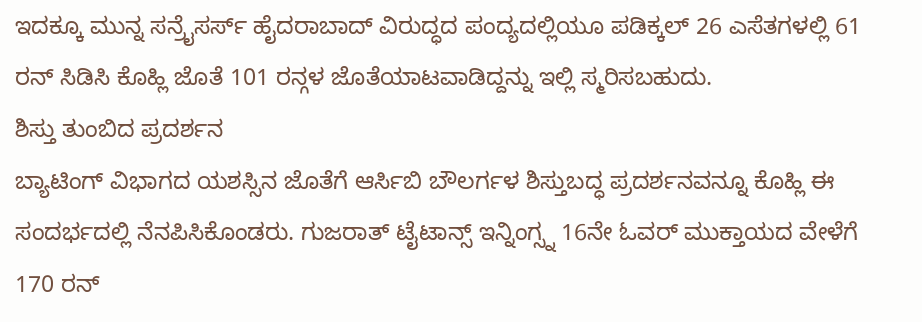ಇದಕ್ಕೂ ಮುನ್ನ ಸನ್ರೈಸರ್ಸ್ ಹೈದರಾಬಾದ್ ವಿರುದ್ಧದ ಪಂದ್ಯದಲ್ಲಿಯೂ ಪಡಿಕ್ಕಲ್ 26 ಎಸೆತಗಳಲ್ಲಿ 61 ರನ್ ಸಿಡಿಸಿ ಕೊಹ್ಲಿ ಜೊತೆ 101 ರನ್ಗಳ ಜೊತೆಯಾಟವಾಡಿದ್ದನ್ನು ಇಲ್ಲಿ ಸ್ಮರಿಸಬಹುದು.
ಶಿಸ್ತು ತುಂಬಿದ ಪ್ರದರ್ಶನ
ಬ್ಯಾಟಿಂಗ್ ವಿಭಾಗದ ಯಶಸ್ಸಿನ ಜೊತೆಗೆ ಆರ್ಸಿಬಿ ಬೌಲರ್ಗಳ ಶಿಸ್ತುಬದ್ಧ ಪ್ರದರ್ಶನವನ್ನೂ ಕೊಹ್ಲಿ ಈ ಸಂದರ್ಭದಲ್ಲಿ ನೆನಪಿಸಿಕೊಂಡರು. ಗುಜರಾತ್ ಟೈಟಾನ್ಸ್ ಇನ್ನಿಂಗ್ಸ್ನ 16ನೇ ಓವರ್ ಮುಕ್ತಾಯದ ವೇಳೆಗೆ 170 ರನ್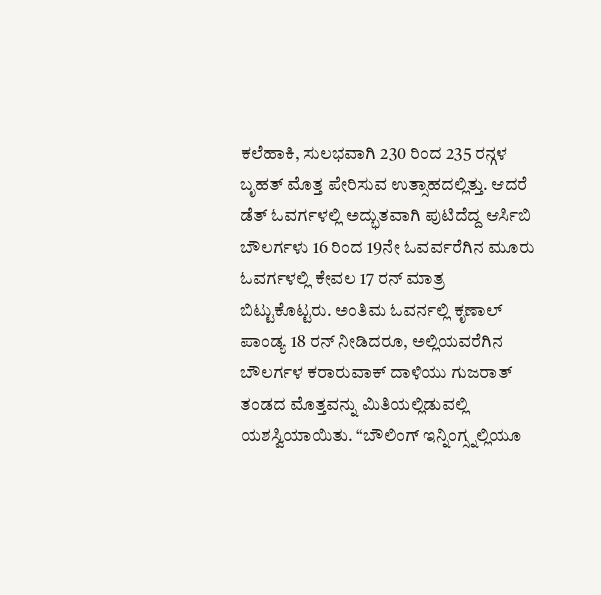ಕಲೆಹಾಕಿ, ಸುಲಭವಾಗಿ 230 ರಿಂದ 235 ರನ್ಗಳ ಬೃಹತ್ ಮೊತ್ತ ಪೇರಿಸುವ ಉತ್ಸಾಹದಲ್ಲಿತ್ತು. ಆದರೆ ಡೆತ್ ಓವರ್ಗಳಲ್ಲಿ ಅದ್ಭುತವಾಗಿ ಪುಟಿದೆದ್ದ ಆರ್ಸಿಬಿ ಬೌಲರ್ಗಳು 16 ರಿಂದ 19ನೇ ಓವರ್ವರೆಗಿನ ಮೂರು ಓವರ್ಗಳಲ್ಲಿ ಕೇವಲ 17 ರನ್ ಮಾತ್ರ ಬಿಟ್ಟುಕೊಟ್ಟರು. ಅಂತಿಮ ಓವರ್ನಲ್ಲಿ ಕೃಣಾಲ್ ಪಾಂಡ್ಯ 18 ರನ್ ನೀಡಿದರೂ, ಅಲ್ಲಿಯವರೆಗಿನ ಬೌಲರ್ಗಳ ಕರಾರುವಾಕ್ ದಾಳಿಯು ಗುಜರಾತ್ ತಂಡದ ಮೊತ್ತವನ್ನು ಮಿತಿಯಲ್ಲಿಡುವಲ್ಲಿ ಯಶಸ್ವಿಯಾಯಿತು. “ಬೌಲಿಂಗ್ ಇನ್ನಿಂಗ್ಸ್ನಲ್ಲಿಯೂ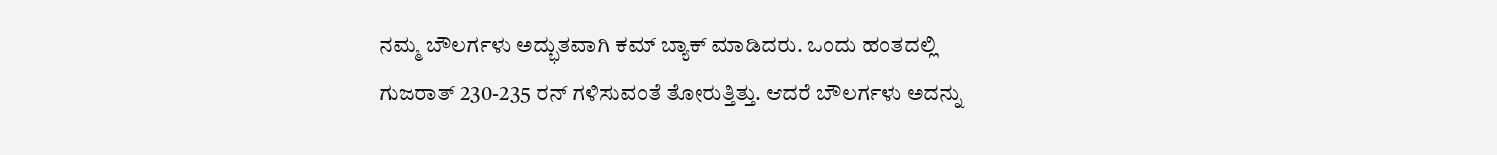ನಮ್ಮ ಬೌಲರ್ಗಳು ಅದ್ಭುತವಾಗಿ ಕಮ್ ಬ್ಯಾಕ್ ಮಾಡಿದರು. ಒಂದು ಹಂತದಲ್ಲಿ ಗುಜರಾತ್ 230-235 ರನ್ ಗಳಿಸುವಂತೆ ತೋರುತ್ತಿತ್ತು. ಆದರೆ ಬೌಲರ್ಗಳು ಅದನ್ನು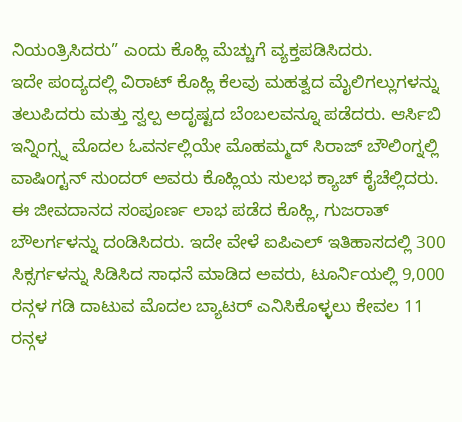ನಿಯಂತ್ರಿಸಿದರು” ಎಂದು ಕೊಹ್ಲಿ ಮೆಚ್ಚುಗೆ ವ್ಯಕ್ತಪಡಿಸಿದರು.
ಇದೇ ಪಂದ್ಯದಲ್ಲಿ ವಿರಾಟ್ ಕೊಹ್ಲಿ ಕೆಲವು ಮಹತ್ವದ ಮೈಲಿಗಲ್ಲುಗಳನ್ನು ತಲುಪಿದರು ಮತ್ತು ಸ್ವಲ್ಪ ಅದೃಷ್ಟದ ಬೆಂಬಲವನ್ನೂ ಪಡೆದರು. ಆರ್ಸಿಬಿ ಇನ್ನಿಂಗ್ಸ್ನ ಮೊದಲ ಓವರ್ನಲ್ಲಿಯೇ ಮೊಹಮ್ಮದ್ ಸಿರಾಜ್ ಬೌಲಿಂಗ್ನಲ್ಲಿ ವಾಷಿಂಗ್ಟನ್ ಸುಂದರ್ ಅವರು ಕೊಹ್ಲಿಯ ಸುಲಭ ಕ್ಯಾಚ್ ಕೈಚೆಲ್ಲಿದರು. ಈ ಜೀವದಾನದ ಸಂಪೂರ್ಣ ಲಾಭ ಪಡೆದ ಕೊಹ್ಲಿ, ಗುಜರಾತ್ ಬೌಲರ್ಗಳನ್ನು ದಂಡಿಸಿದರು. ಇದೇ ವೇಳೆ ಐಪಿಎಲ್ ಇತಿಹಾಸದಲ್ಲಿ 300 ಸಿಕ್ಸರ್ಗಳನ್ನು ಸಿಡಿಸಿದ ಸಾಧನೆ ಮಾಡಿದ ಅವರು, ಟೂರ್ನಿಯಲ್ಲಿ 9,000 ರನ್ಗಳ ಗಡಿ ದಾಟುವ ಮೊದಲ ಬ್ಯಾಟರ್ ಎನಿಸಿಕೊಳ್ಳಲು ಕೇವಲ 11 ರನ್ಗಳ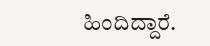ಹಿಂದಿದ್ದಾರೆ.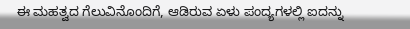ಈ ಮಹತ್ವದ ಗೆಲುವಿನೊಂದಿಗೆ, ಆಡಿರುವ ಏಳು ಪಂದ್ಯಗಳಲ್ಲಿ ಐದನ್ನು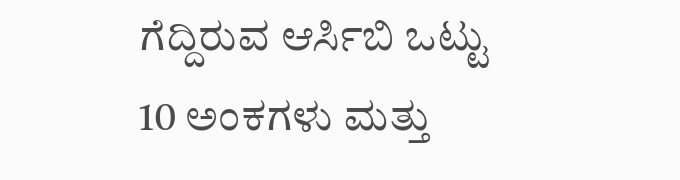ಗೆದ್ದಿರುವ ಆರ್ಸಿಬಿ ಒಟ್ಟು 10 ಅಂಕಗಳು ಮತ್ತು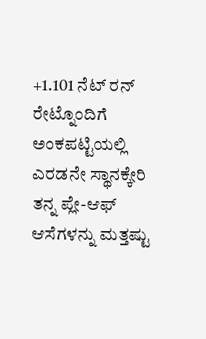+1.101 ನೆಟ್ ರನ್ ರೇಟ್ನೊಂದಿಗೆ ಅಂಕಪಟ್ಟಿಯಲ್ಲಿ ಎರಡನೇ ಸ್ಥಾನಕ್ಕೇರಿ ತನ್ನ ಪ್ಲೇ-ಆಫ್ ಆಸೆಗಳನ್ನು ಮತ್ತಷ್ಟು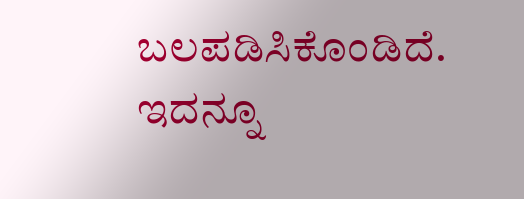ಬಲಪಡಿಸಿಕೊಂಡಿದೆ.
ಇದನ್ನೂ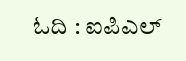ಓದಿ : ಐಪಿಎಲ್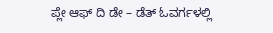ಪ್ಲೇ ಆಫ್ ದಿ ಡೇ – ಡೆತ್ ಓವರ್ಗಳಲ್ಲಿ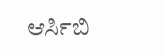ಆರ್ಸಿಬಿ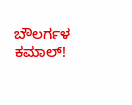ಬೌಲರ್ಗಳ ಕಮಾಲ್!